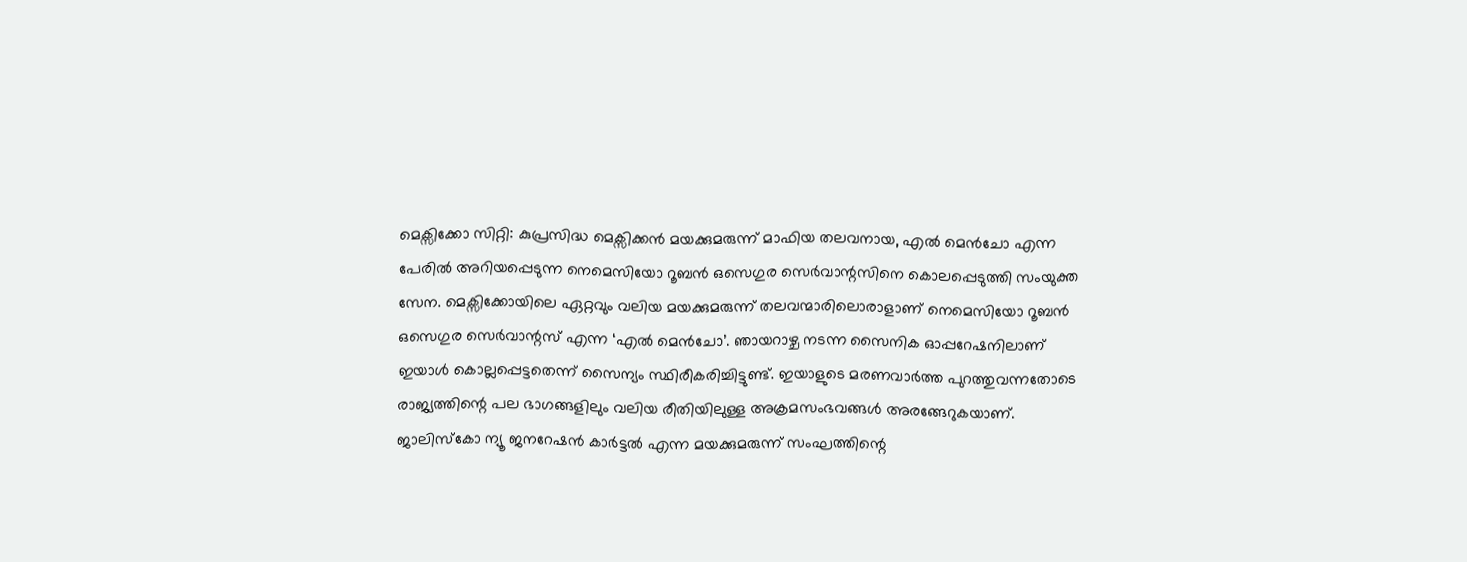മെക്സിക്കോ സിറ്റി: കുപ്രസിദ്ധ മെക്സിക്കൻ മയക്കുമരുന്ന് മാഫിയ തലവനായ, എൽ മെൻചോ എന്ന പേരിൽ അറിയപ്പെടുന്ന നെമെസിയോ റൂബൻ ഒസെഗുര സെർവാന്റസിനെ കൊലപ്പെടുത്തി സംയുക്ത സേന. മെക്സിക്കോയിലെ ഏറ്റവും വലിയ മയക്കുമരുന്ന് തലവന്മാരിലൊരാളാണ് നെമെസിയോ റൂബൻ ഒസെഗുര സെർവാന്റസ് എന്ന ‘എൽ മെൻചോ’. ഞായറാഴ്ച നടന്ന സൈനിക ഓപ്പറേഷനിലാണ് ഇയാൾ കൊല്ലപ്പെട്ടതെന്ന് സൈന്യം സ്ഥിരീകരിച്ചിട്ടുണ്ട്. ഇയാളുടെ മരണവാർത്ത പുറത്തുവന്നതോടെ രാജ്യത്തിന്റെ പല ഭാഗങ്ങളിലും വലിയ രീതിയിലുള്ള അക്രമസംഭവങ്ങൾ അരങ്ങേറുകയാണ്.
ജാലിസ്കോ ന്യൂ ജനറേഷൻ കാർട്ടൽ എന്ന മയക്കുമരുന്ന് സംഘത്തിന്റെ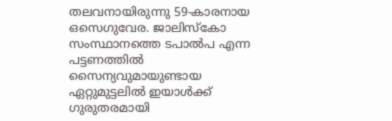തലവനായിരുന്നു 59-കാരനായ ഒസെഗുവേര. ജാലിസ്കോ സംസ്ഥാനത്തെ ടപാൽപ എന്ന പട്ടണത്തിൽ സൈന്യവുമായുണ്ടായ ഏറ്റുമുട്ടലിൽ ഇയാൾക്ക് ഗുരുതരമായി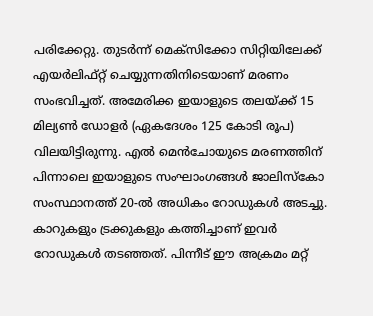പരിക്കേറ്റു. തുടർന്ന് മെക്സിക്കോ സിറ്റിയിലേക്ക് എയർലിഫ്റ്റ് ചെയ്യുന്നതിനിടെയാണ് മരണം സംഭവിച്ചത്. അമേരിക്ക ഇയാളുടെ തലയ്ക്ക് 15 മില്യൺ ഡോളർ (ഏകദേശം 125 കോടി രൂപ) വിലയിട്ടിരുന്നു. എൽ മെൻചോയുടെ മരണത്തിന് പിന്നാലെ ഇയാളുടെ സംഘാംഗങ്ങൾ ജാലിസ്കോ സംസ്ഥാനത്ത് 20-ൽ അധികം റോഡുകൾ അടച്ചു. കാറുകളും ട്രക്കുകളും കത്തിച്ചാണ് ഇവർ റോഡുകൾ തടഞ്ഞത്. പിന്നീട് ഈ അക്രമം മറ്റ്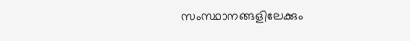സംസ്ഥാനങ്ങളിലേക്കും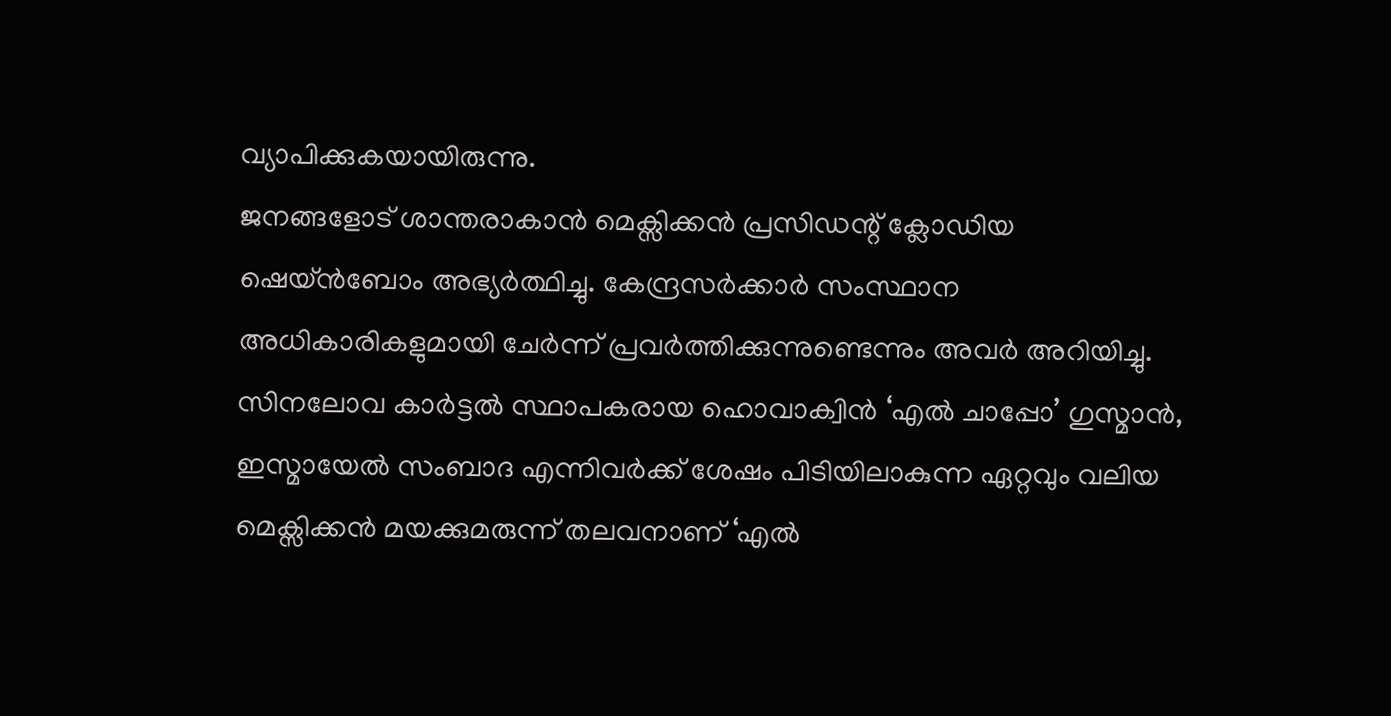വ്യാപിക്കുകയായിരുന്നു.
ജനങ്ങളോട് ശാന്തരാകാൻ മെക്സിക്കൻ പ്രസിഡന്റ് ക്ലോഡിയ ഷെയ്ൻബോം അഭ്യർത്ഥിച്ചു. കേന്ദ്രസർക്കാർ സംസ്ഥാന അധികാരികളുമായി ചേർന്ന് പ്രവർത്തിക്കുന്നുണ്ടെന്നും അവർ അറിയിച്ചു. സിനലോവ കാർട്ടൽ സ്ഥാപകരായ ഹൊവാക്വിൻ ‘എൽ ചാപ്പോ’ ഗുസ്മാൻ, ഇസ്മായേൽ സംബാദ എന്നിവർക്ക് ശേഷം പിടിയിലാകുന്ന ഏറ്റവും വലിയ മെക്സിക്കൻ മയക്കുമരുന്ന് തലവനാണ് ‘എൽ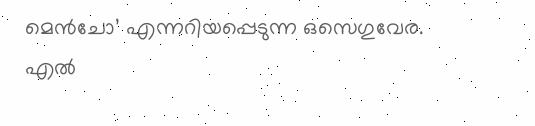മെൻചോ’ എന്നറിയപ്പെടുന്ന ഒസെഗുവേര. എൽ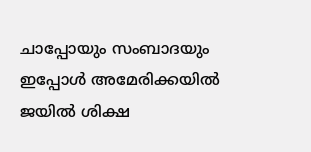ചാപ്പോയും സംബാദയും ഇപ്പോൾ അമേരിക്കയിൽ ജയിൽ ശിക്ഷ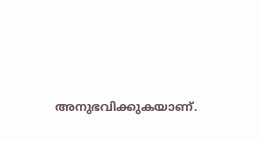അനുഭവിക്കുകയാണ്.